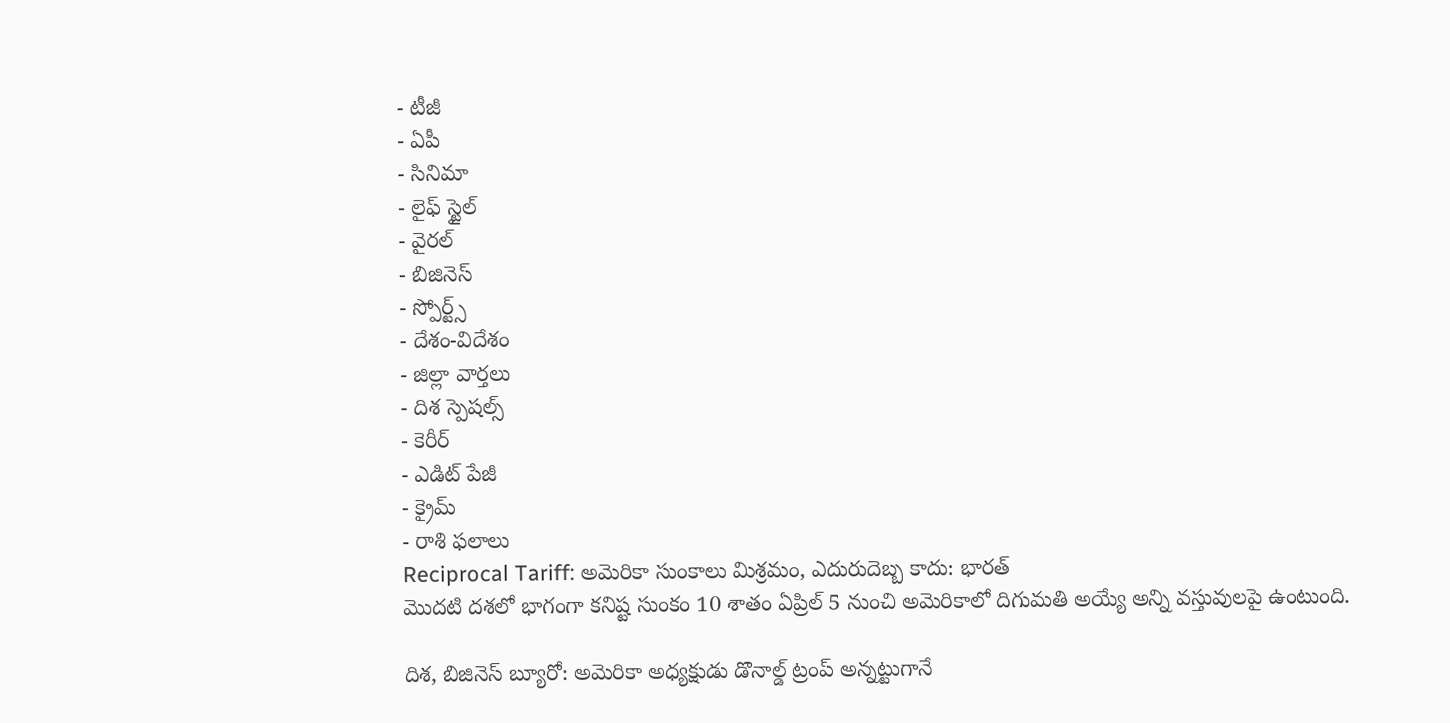- టీజీ
- ఏపీ
- సినిమా
- లైఫ్ స్టైల్
- వైరల్
- బిజినెస్
- స్పోర్ట్స్
- దేశం-విదేశం
- జిల్లా వార్తలు
- దిశ స్పెషల్స్
- కెరీర్
- ఎడిట్ పేజీ
- క్రైమ్
- రాశి ఫలాలు
Reciprocal Tariff: అమెరికా సుంకాలు మిశ్రమం, ఎదురుదెబ్బ కాదు: భారత్
మొదటి దశలో భాగంగా కనిష్ట సుంకం 10 శాతం ఏప్రిల్ 5 నుంచి అమెరికాలో దిగుమతి అయ్యే అన్ని వస్తువులపై ఉంటుంది.

దిశ, బిజినెస్ బ్యూరో: అమెరికా అధ్యక్షుడు డొనాల్డ్ ట్రంప్ అన్నట్టుగానే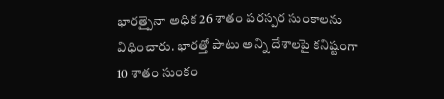భారత్పైనా అధిక 26 శాతం పరస్పర సుంకాలను విధించారు. భారత్తో పాటు అన్ని దేశాలపై కనిష్టంగా 10 శాతం సుంకం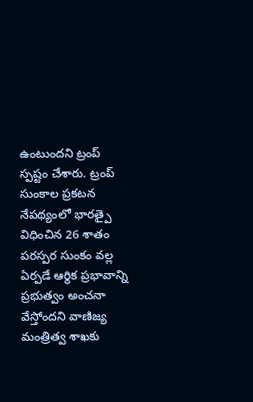ఉంటుందని ట్రంప్ స్పష్టం చేశారు. ట్రంప్ సుంకాల ప్రకటన నేపథ్యంలో భారత్పై విధించిన 26 శాతం పరస్పర సుంకం వల్ల ఏర్పడే ఆర్థిక ప్రభావాన్ని ప్రభుత్వం అంచనా వేస్తోందని వాణిజ్య మంత్రిత్వ శాఖకు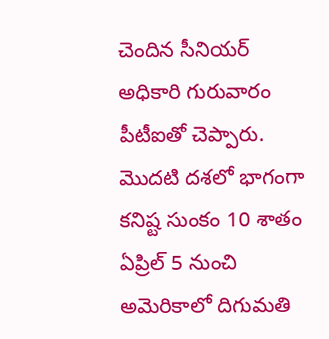చెందిన సీనియర్ అధికారి గురువారం పీటీఐతో చెప్పారు. మొదటి దశలో భాగంగా కనిష్ట సుంకం 10 శాతం ఏప్రిల్ 5 నుంచి అమెరికాలో దిగుమతి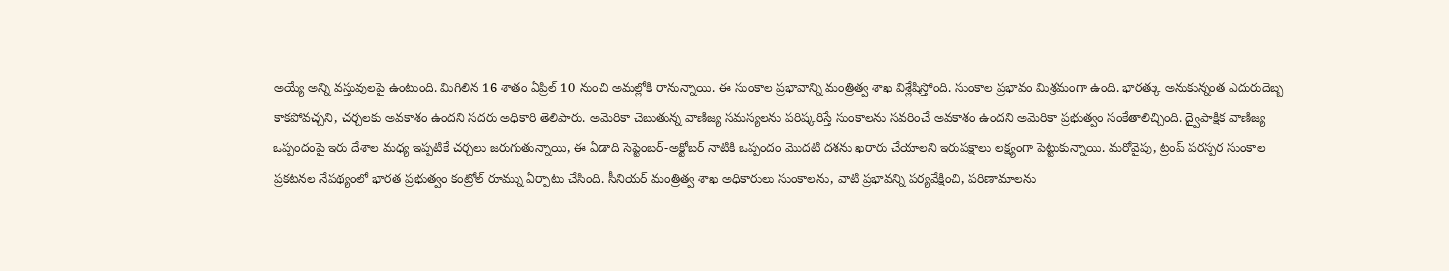అయ్యే అన్ని వస్తువులపై ఉంటుంది. మిగిలిన 16 శాతం ఏప్రిల్ 10 నుంచి అమల్లోకి రానున్నాయి. ఈ సుంకాల ప్రభావాన్ని మంత్రిత్వ శాఖ విశ్లేషిస్తోంది. సుంకాల ప్రభావం మిశ్రమంగా ఉంది. భారత్కు అనుకున్నంత ఎదురుదెబ్బ కాకపోవచ్చని, చర్చలకు అవకాశం ఉందని సదరు అధికారి తెలిపారు. అమెరికా చెబుతున్న వాణిజ్య సమస్యలను పరిష్కరిస్తే సుంకాలను సవరించే అవకాశం ఉందని అమెరికా ప్రభుత్వం సంకేతాలిచ్చింది. ద్వైపాక్షిక వాణిజ్య ఒప్పందంపై ఇరు దేశాల మధ్య ఇప్పటికే చర్చలు జరుగుతున్నాయి, ఈ ఏడాది సెప్టెంబర్-అక్టోబర్ నాటికి ఒప్పందం మొదటి దశను ఖరారు చేయాలని ఇరుపక్షాలు లక్ష్యంగా పెట్టుకున్నాయి. మరోవైపు, ట్రంప్ పరస్పర సుంకాల ప్రకటనల నేపథ్యంలో భారత ప్రభుత్వం కంట్రోల్ రూమ్ను ఏర్పాటు చేసింది. సీనియర్ మంత్రిత్వ శాఖ అధికారులు సుంకాలను, వాటి ప్రభావన్ని పర్యవేక్షించి, పరిణామాలను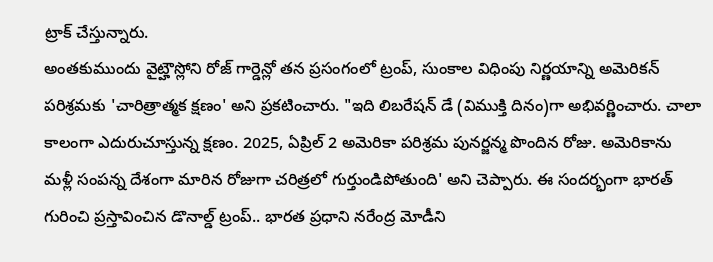ట్రాక్ చేస్తున్నారు.
అంతకుముందు వైట్హౌస్లోని రోజ్ గార్డెన్లో తన ప్రసంగంలో ట్రంప్, సుంకాల విధింపు నిర్ణయాన్ని అమెరికన్ పరిశ్రమకు 'చారిత్రాత్మక క్షణం' అని ప్రకటించారు. "ఇది లిబరేషన్ డే (విముక్తి దినం)గా అభివర్ణించారు. చాలా కాలంగా ఎదురుచూస్తున్న క్షణం. 2025, ఏప్రిల్ 2 అమెరికా పరిశ్రమ పునర్జన్మ పొందిన రోజు. అమెరికాను మళ్లీ సంపన్న దేశంగా మారిన రోజుగా చరిత్రలో గుర్తుండిపోతుంది' అని చెప్పారు. ఈ సందర్భంగా భారత్ గురించి ప్రస్తావించిన డొనాల్డ్ ట్రంప్.. భారత ప్రధాని నరేంద్ర మోడీని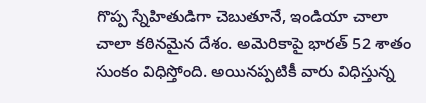గొప్ప స్నేహితుడిగా చెబుతూనే, ఇండియా చాలా చాలా కఠినమైన దేశం. అమెరికాపై భారత్ 52 శాతం సుంకం విధిస్తోంది. అయినప్పటికీ వారు విధిస్తున్న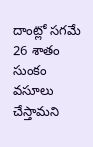దాంట్లో సగమే 26 శాతం సుంకం వసూలు చేస్తామని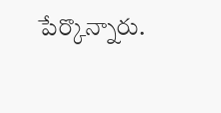పేర్కొన్నారు.